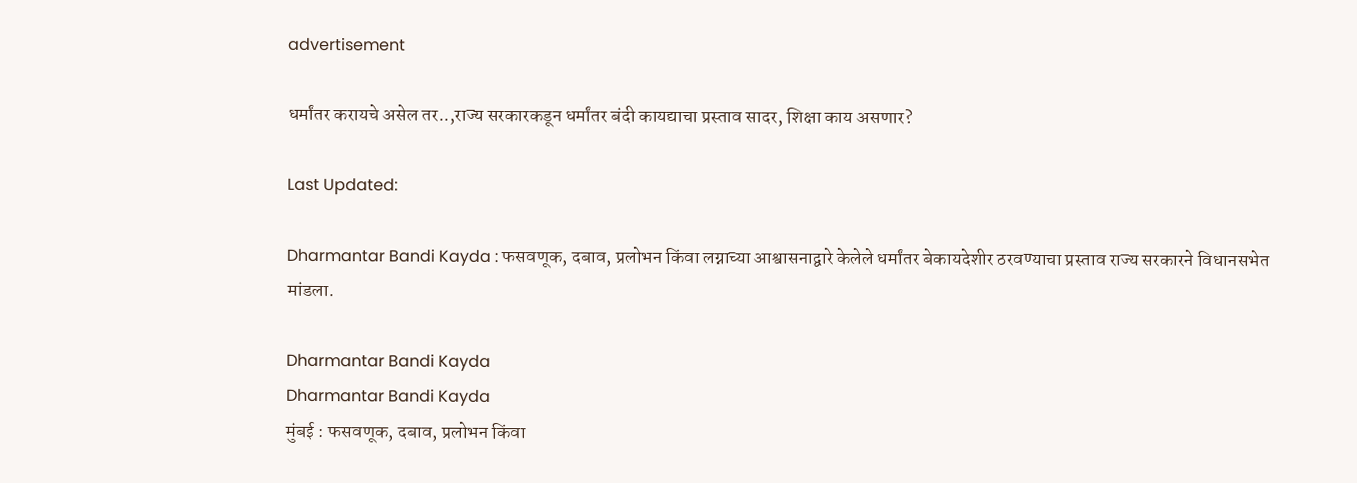advertisement

धर्मांतर करायचे असेल तर..,राज्य सरकारकडून धर्मांतर बंदी कायद्याचा प्रस्ताव सादर, शिक्षा काय असणार?

Last Updated:

Dharmantar Bandi Kayda : फसवणूक, दबाव, प्रलोभन किंवा लग्नाच्या आश्वासनाद्वारे केलेले धर्मांतर बेकायदेशीर ठरवण्याचा प्रस्ताव राज्य सरकारने विधानसभेत मांडला.

Dharmantar Bandi Kayda
Dharmantar Bandi Kayda
मुंबई : फसवणूक, दबाव, प्रलोभन किंवा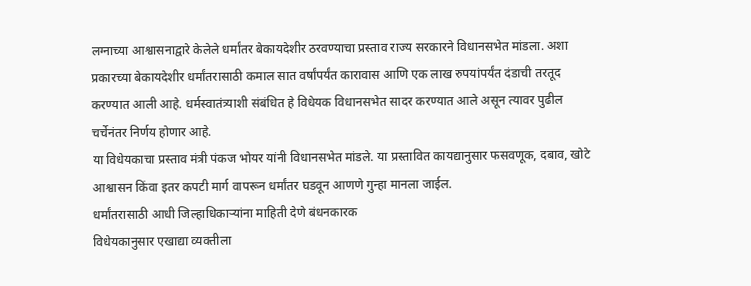लग्नाच्या आश्वासनाद्वारे केलेले धर्मांतर बेकायदेशीर ठरवण्याचा प्रस्ताव राज्य सरकारने विधानसभेत मांडला. अशा प्रकारच्या बेकायदेशीर धर्मांतरासाठी कमाल सात वर्षांपर्यंत कारावास आणि एक लाख रुपयांपर्यंत दंडाची तरतूद करण्यात आली आहे. धर्मस्वातंत्र्याशी संबंधित हे विधेयक विधानसभेत सादर करण्यात आले असून त्यावर पुढील चर्चेनंतर निर्णय होणार आहे.
या विधेयकाचा प्रस्ताव मंत्री पंकज भोयर यांनी विधानसभेत मांडले. या प्रस्तावित कायद्यानुसार फसवणूक, दबाव, खोटे आश्वासन किंवा इतर कपटी मार्ग वापरून धर्मांतर घडवून आणणे गुन्हा मानला जाईल.
धर्मांतरासाठी आधी जिल्हाधिकाऱ्यांना माहिती देणे बंधनकारक
विधेयकानुसार एखाद्या व्यक्तीला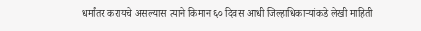धर्मांतर करायचे असल्यास त्याने किमान ६० दिवस आधी जिल्हाधिकाऱ्यांकडे लेखी माहिती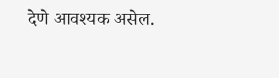देणे आवश्यक असेल.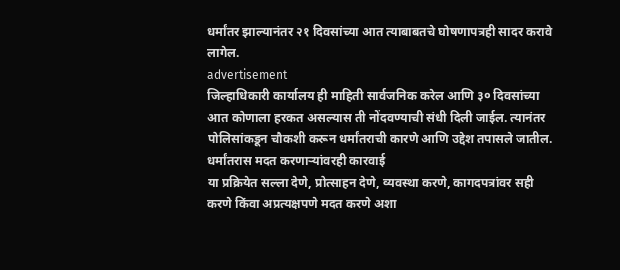धर्मांतर झाल्यानंतर २१ दिवसांच्या आत त्याबाबतचे घोषणापत्रही सादर करावे लागेल.
advertisement
जिल्हाधिकारी कार्यालय ही माहिती सार्वजनिक करेल आणि ३० दिवसांच्या आत कोणाला हरकत असल्यास ती नोंदवण्याची संधी दिली जाईल. त्यानंतर पोलिसांकडून चौकशी करून धर्मांतराची कारणे आणि उद्देश तपासले जातील.
धर्मांतरास मदत करणाऱ्यांवरही कारवाई
या प्रक्रियेत सल्ला देणे, प्रोत्साहन देणे, व्यवस्था करणे, कागदपत्रांवर सही करणे किंवा अप्रत्यक्षपणे मदत करणे अशा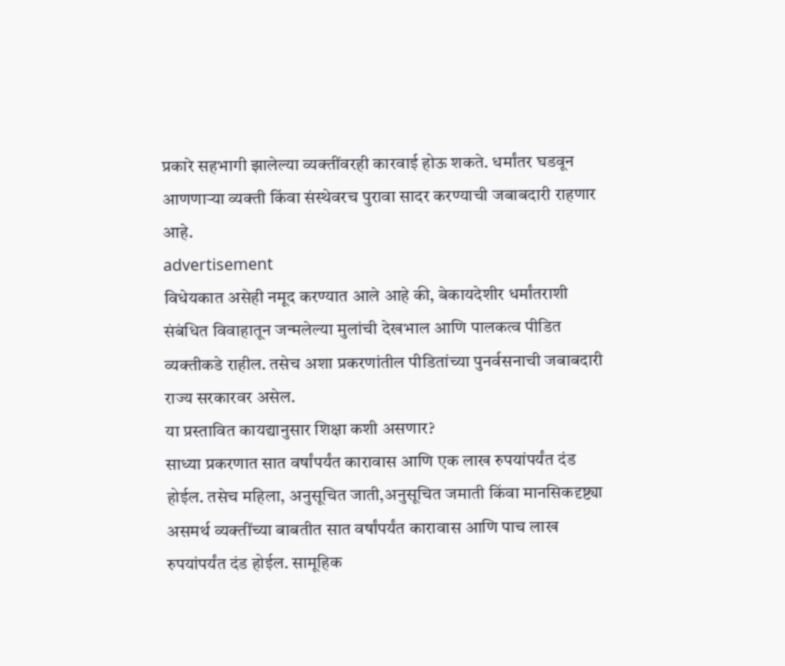प्रकारे सहभागी झालेल्या व्यक्तींवरही कारवाई होऊ शकते. धर्मांतर घडवून आणणाऱ्या व्यक्ती किंवा संस्थेवरच पुरावा सादर करण्याची जबाबदारी राहणार आहे.
advertisement
विधेयकात असेही नमूद करण्यात आले आहे की, बेकायदेशीर धर्मांतराशी संबंधित विवाहातून जन्मलेल्या मुलांची देखभाल आणि पालकत्व पीडित व्यक्तीकडे राहील. तसेच अशा प्रकरणांतील पीडितांच्या पुनर्वसनाची जबाबदारी राज्य सरकारवर असेल.
या प्रस्तावित कायद्यानुसार शिक्षा कशी असणार?
साध्या प्रकरणात सात वर्षांपर्यंत कारावास आणि एक लाख रुपयांपर्यंत दंड होईल. तसेच महिला, अनुसूचित जाती,अनुसूचित जमाती किंवा मानसिकदृष्ट्या असमर्थ व्यक्तींच्या बाबतीत सात वर्षांपर्यंत कारावास आणि पाच लाख रुपयांपर्यंत दंड होईल. सामूहिक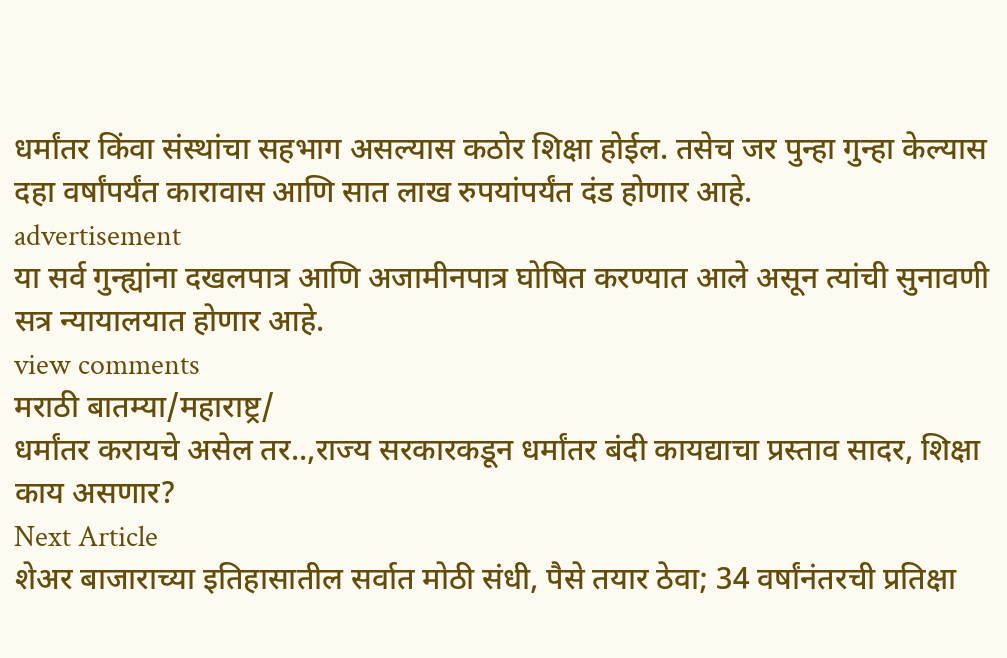धर्मांतर किंवा संस्थांचा सहभाग असल्यास कठोर शिक्षा होईल. तसेच जर पुन्हा गुन्हा केल्यास दहा वर्षांपर्यंत कारावास आणि सात लाख रुपयांपर्यंत दंड होणार आहे.
advertisement
या सर्व गुन्ह्यांना दखलपात्र आणि अजामीनपात्र घोषित करण्यात आले असून त्यांची सुनावणी सत्र न्यायालयात होणार आहे.
view comments
मराठी बातम्या/महाराष्ट्र/
धर्मांतर करायचे असेल तर..,राज्य सरकारकडून धर्मांतर बंदी कायद्याचा प्रस्ताव सादर, शिक्षा काय असणार?
Next Article
शेअर बाजाराच्या इतिहासातील सर्वात मोठी संधी, पैसे तयार ठेवा; 34 वर्षांनंतरची प्रतिक्षा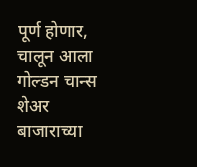पूर्ण होणार, चालून आला गोल्डन चान्स
शेअर बाजाराच्या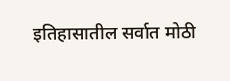इतिहासातील सर्वात मोठी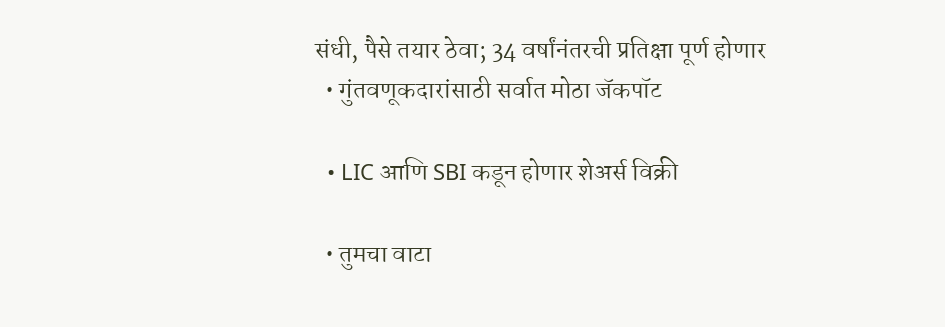संधी, पैसे तयार ठेवा; 34 वर्षांनंतरची प्रतिक्षा पूर्ण होणार
  • गुंतवणूकदारांसाठी सर्वात मोठा जॅकपॉट

  • LIC आणि SBI कडून होणार शेअर्स विक्री

  • तुमचा वाटा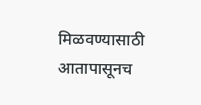मिळवण्यासाठी आतापासूनच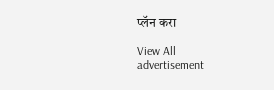प्लॅन करा

View All
advertisement